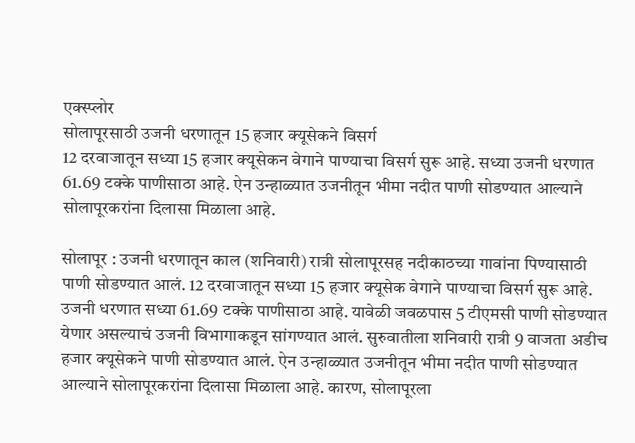एक्स्प्लोर
सोलापूरसाठी उजनी धरणातून 15 हजार क्यूसेकने विसर्ग
12 दरवाजातून सध्या 15 हजार क्यूसेकन वेगाने पाण्याचा विसर्ग सुरू आहे. सध्या उजनी धरणात 61.69 टक्के पाणीसाठा आहे. ऐन उन्हाळ्यात उजनीतून भीमा नदीत पाणी सोडण्यात आल्याने सोलापूरकरांना दिलासा मिळाला आहे.

सोलापूर : उजनी धरणातून काल (शनिवारी) रात्री सोलापूरसह नदीकाठच्या गावांना पिण्यासाठी पाणी सोडण्यात आलं. 12 दरवाजातून सध्या 15 हजार क्यूसेक वेगाने पाण्याचा विसर्ग सुरू आहे. उजनी धरणात सध्या 61.69 टक्के पाणीसाठा आहे. यावेळी जवळपास 5 टीएमसी पाणी सोडण्यात येणार असल्याचं उजनी विभागाकडून सांगण्यात आलं. सुरुवातीला शनिवारी रात्री 9 वाजता अडीच हजार क्यूसेकने पाणी सोडण्यात आलं. ऐन उन्हाळ्यात उजनीतून भीमा नदीत पाणी सोडण्यात आल्याने सोलापूरकरांना दिलासा मिळाला आहे. कारण, सोलापूरला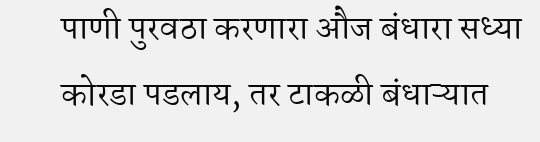पाणी पुरवठा करणारा औज बंधारा सध्या कोरडा पडलाय, तर टाकळी बंधाऱ्यात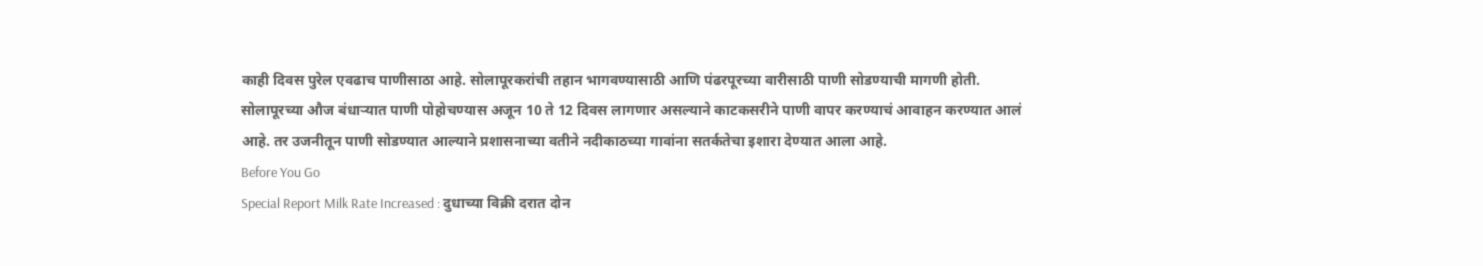काही दिवस पुरेल एवढाच पाणीसाठा आहे. सोलापूरकरांची तहान भागवण्यासाठी आणि पंढरपूरच्या वारीसाठी पाणी सोडण्याची मागणी होती. सोलापूरच्या औज बंधाऱ्यात पाणी पोहोचण्यास अजून 10 ते 12 दिवस लागणार असल्याने काटकसरीने पाणी वापर करण्याचं आवाहन करण्यात आलं आहे. तर उजनीतून पाणी सोडण्यात आल्याने प्रशासनाच्या वतीने नदीकाठच्या गावांना सतर्कतेचा इशारा देण्यात आला आहे.
Before You Go
Special Report Milk Rate Increased : दुधाच्या विक्री दरात दोन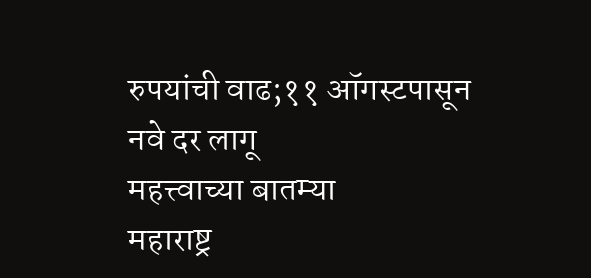रुपयांची वाढ;११ ऑगस्टपासून नवे दर लागू
महत्त्वाच्या बातम्या
महाराष्ट्र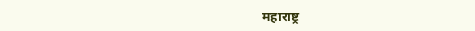महाराष्ट्र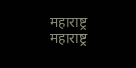महाराष्ट्र
महाराष्ट्र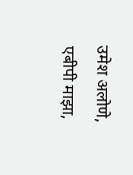उमेश अलोणे, एबीपी माझा,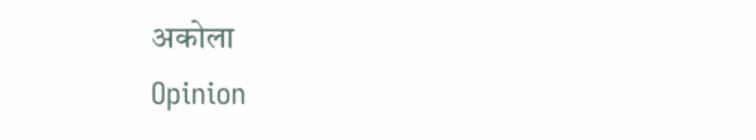अकोला
Opinion